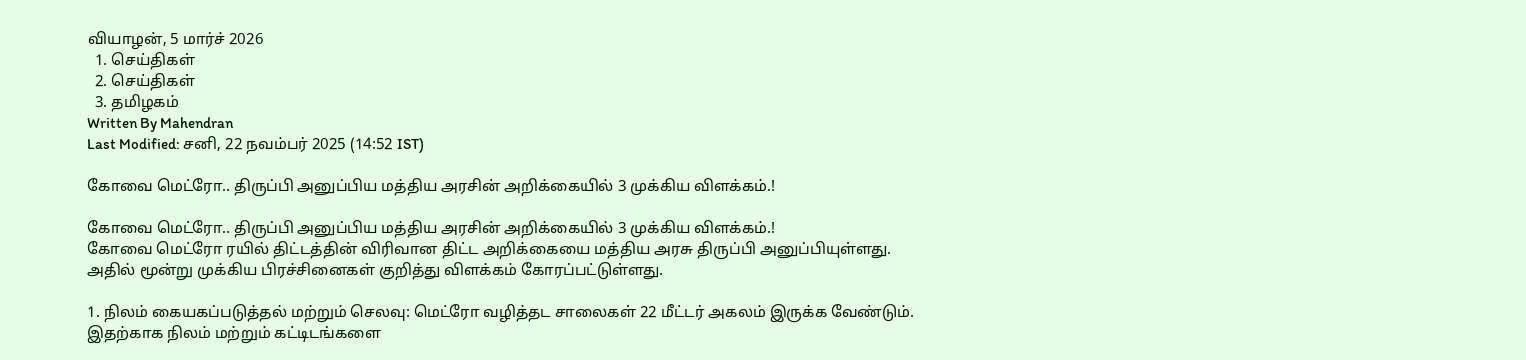வியாழன், 5 மார்ச் 2026
  1. செய்திகள்
  2. செய்திகள்
  3. த‌மிழக‌ம்
Written By Mahendran
Last Modified: சனி, 22 நவம்பர் 2025 (14:52 IST)

கோவை மெட்ரோ.. திருப்பி அனுப்பிய மத்திய அரசின் அறிக்கையில் 3 முக்கிய விளக்கம்.!

கோவை மெட்ரோ.. திருப்பி அனுப்பிய மத்திய அரசின் அறிக்கையில் 3 முக்கிய விளக்கம்.!
கோவை மெட்ரோ ரயில் திட்டத்தின் விரிவான திட்ட அறிக்கையை மத்திய அரசு திருப்பி அனுப்பியுள்ளது. அதில் மூன்று முக்கிய பிரச்சினைகள் குறித்து விளக்கம் கோரப்பட்டுள்ளது.

1. நிலம் கையகப்படுத்தல் மற்றும் செலவு: மெட்ரோ வழித்தட சாலைகள் 22 மீட்டர் அகலம் இருக்க வேண்டும். இதற்காக நிலம் மற்றும் கட்டிடங்களை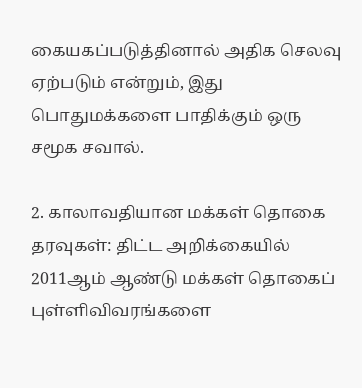கையகப்படுத்தினால் அதிக செலவு ஏற்படும் என்றும், இது பொதுமக்களை பாதிக்கும் ஒரு சமூக சவால்.

2. காலாவதியான மக்கள் தொகை தரவுகள்: திட்ட அறிக்கையில் 2011ஆம் ஆண்டு மக்கள் தொகைப் புள்ளிவிவரங்களை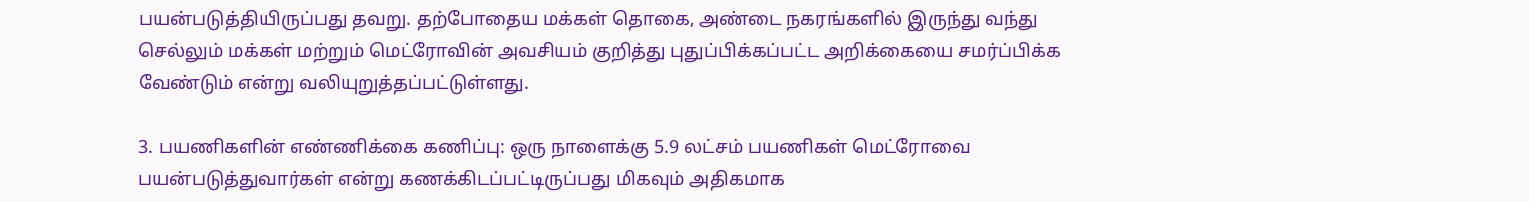பயன்படுத்தியிருப்பது தவறு. தற்போதைய மக்கள் தொகை, அண்டை நகரங்களில் இருந்து வந்து செல்லும் மக்கள் மற்றும் மெட்ரோவின் அவசியம் குறித்து புதுப்பிக்கப்பட்ட அறிக்கையை சமர்ப்பிக்க வேண்டும் என்று வலியுறுத்தப்பட்டுள்ளது.

3. பயணிகளின் எண்ணிக்கை கணிப்பு: ஒரு நாளைக்கு 5.9 லட்சம் பயணிகள் மெட்ரோவை பயன்படுத்துவார்கள் என்று கணக்கிடப்பட்டிருப்பது மிகவும் அதிகமாக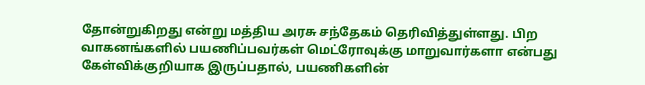தோன்றுகிறது என்று மத்திய அரசு சந்தேகம் தெரிவித்துள்ளது. பிற வாகனங்களில் பயணிப்பவர்கள் மெட்ரோவுக்கு மாறுவார்களா என்பது கேள்விக்குறியாக இருப்பதால், பயணிகளின்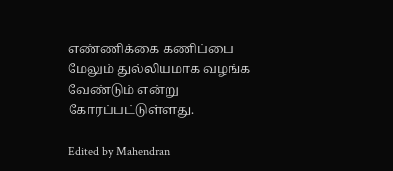எண்ணிக்கை கணிப்பை மேலும் துல்லியமாக வழங்க வேண்டும் என்று கோரப்பட்டுள்ளது.

Edited by Mahendran